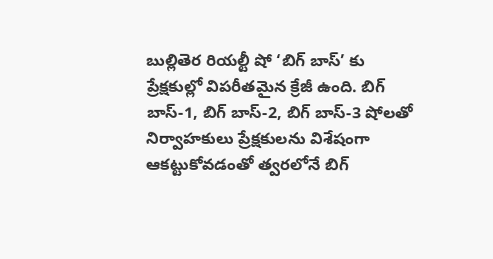బుల్లితెర రియల్టీ షో ‘బిగ్ బాస్’ కు ప్రేక్షకుల్లో విపరీతమైన క్రేజీ ఉంది. బిగ్ బాస్-1, బిగ్ బాస్-2, బిగ్ బాస్-3 షోలతో నిర్వాహకులు ప్రేక్షకులను విశేషంగా ఆకట్టుకోవడంతో త్వరలోనే బిగ్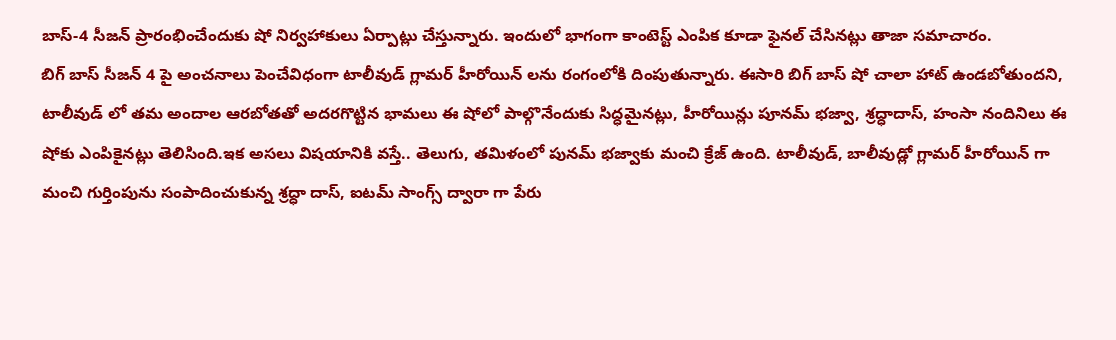బాస్-4 సీజన్ ప్రారంభించేందుకు షో నిర్వహాకులు ఏర్పాట్లు చేస్తున్నారు. ఇందులో భాగంగా కాంటెస్ట్ ఎంపిక కూడా ఫైనల్ చేసినట్లు తాజా సమాచారం.
బిగ్ బాస్ సీజన్ 4 పై అంచనాలు పెంచేవిధంగా టాలీవుడ్ గ్లామర్ హీరోయిన్ లను రంగంలోకి దింపుతున్నారు. ఈసారి బిగ్ బాస్ షో చాలా హాట్ ఉండబోతుందని, టాలీవుడ్ లో తమ అందాల ఆరబోతతో అదరగొట్టిన భామలు ఈ షోలో పాల్గొనేందుకు సిద్ధమైనట్లు, హీరోయిన్లు పూనమ్ భజ్వా, శ్రద్ధాదాస్, హంసా నందినిలు ఈ షోకు ఎంపికైనట్లు తెలిసింది.ఇక అసలు విషయానికి వస్తే.. తెలుగు, తమిళంలో పునమ్ భజ్వాకు మంచి క్రేజ్ ఉంది. టాలీవుడ్, బాలీవుడ్లో గ్లామర్ హీరోయిన్ గా మంచి గుర్తింపును సంపాదించుకున్న శ్రద్ధా దాస్, ఐటమ్ సాంగ్స్ ద్వారా గా పేరు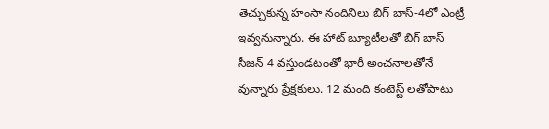తెచ్చుకున్న హంసా నందినిలు బిగ్ బాస్-4లో ఎంట్రీ ఇవ్వనున్నారు. ఈ హాట్ బ్యూటీలతో బిగ్ బాస్ సీజన్ 4 వస్తుండటంతో భారీ అంచనాలతోనే వున్నారు ప్రేక్షకులు. 12 మంది కంటెస్ట్ లతోపాటు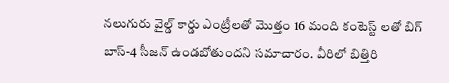నలుగురు వైల్డ్ కార్డు ఎంట్రీలతో మొత్తం 16 మంది కంటెస్ట్ లతో బిగ్ బాస్-4 సీజన్ ఉండబోతుందని సమాచారం. వీరిలో బిత్తిరి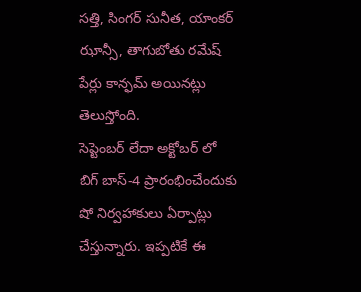సత్తి, సింగర్ సునీత, యాంకర్ ఝాన్సీ, తాగుబోతు రమేష్ పేర్లు కాన్ఫమ్ అయినట్లు తెలుస్తోంది.
సెప్టెంబర్ లేదా అక్టోబర్ లో బిగ్ బాస్-4 ప్రారంభించేందుకు షో నిర్వహాకులు ఏర్పాట్లు చేస్తున్నారు. ఇప్పటికే ఈ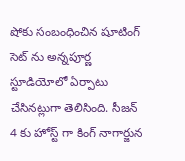షోకు సంబంధించిన షూటింగ్ సెట్ ను అన్నపూర్ణ స్టూడియోలో ఏర్పాటు చేసినట్లుగా తెలిసింది. సీజన్ 4 కు హోస్ట్ గా కింగ్ నాగార్జున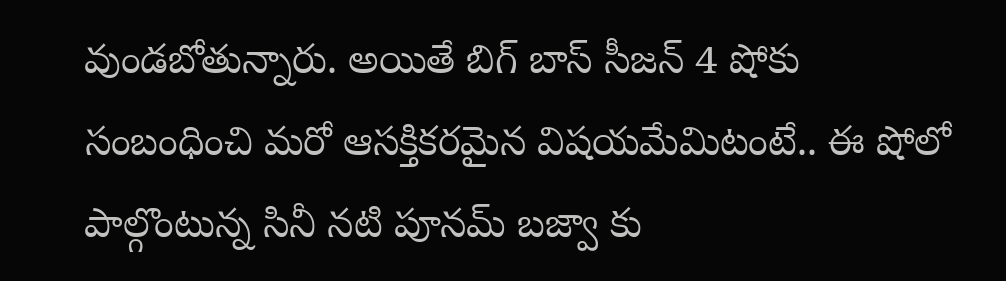వుండబోతున్నారు. అయితే బిగ్ బాస్ సీజన్ 4 షోకు సంబంధించి మరో ఆసక్తికరమైన విషయమేమిటంటే.. ఈ షోలో పాల్గొంటున్న సినీ నటి పూనమ్ బజ్వా కు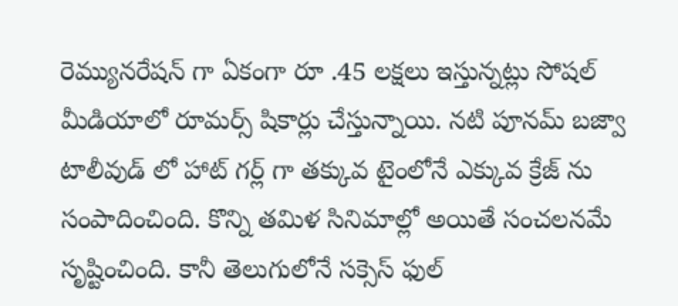రెమ్యునరేషన్ గా ఏకంగా రూ .45 లక్షలు ఇస్తున్నట్లు సోషల్ మీడియాలో రూమర్స్ షికార్లు చేస్తున్నాయి. నటి పూనమ్ బజ్వా టాలీవుడ్ లో హాట్ గర్ల్ గా తక్కువ టైంలోనే ఎక్కువ క్రేజ్ ను సంపాదించింది. కొన్ని తమిళ సినిమాల్లో అయితే సంచలనమే సృష్టించింది. కానీ తెలుగులోనే సక్సెస్ ఫుల్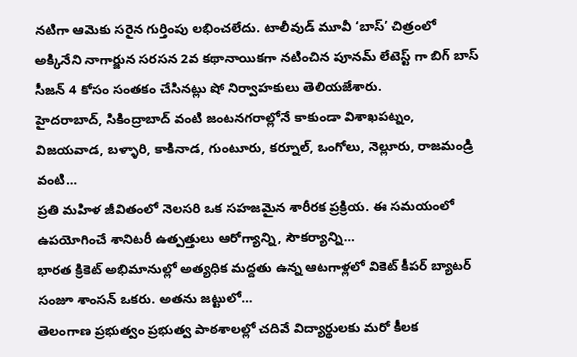నటిగా ఆమెకు సరైన గుర్తింపు లభించలేదు. టాలీవుడ్ మూవీ ‘బాస్’ చిత్రంలో అక్కినేని నాగార్జున సరసన 2వ కథానాయికగా నటించిన పూనమ్ లేటెస్ట్ గా బిగ్ బాస్ సీజన్ 4 కోసం సంతకం చేసినట్లు షో నిర్వాహకులు తెలియజేశారు.
హైదరాబాద్, సికింద్రాబాద్ వంటి జంటనగరాల్లోనే కాకుండా విశాఖపట్నం, విజయవాడ, బళ్ళారి, కాకినాడ, గుంటూరు, కర్నూల్, ఒంగోలు, నెల్లూరు, రాజమండ్రి వంటి…
ప్రతి మహిళ జీవితంలో నెలసరి ఒక సహజమైన శారీరక ప్రక్రియ. ఈ సమయంలో ఉపయోగించే శానిటరీ ఉత్పత్తులు ఆరోగ్యాన్ని, సౌకర్యాన్ని…
భారత క్రికెట్ అభిమానుల్లో అత్యధిక మద్దతు ఉన్న ఆటగాళ్లలో వికెట్ కీపర్ బ్యాటర్ సంజూ శాంసన్ ఒకరు. అతను జట్టులో…
తెలంగాణ ప్రభుత్వం ప్రభుత్వ పాఠశాలల్లో చదివే విద్యార్థులకు మరో కీలక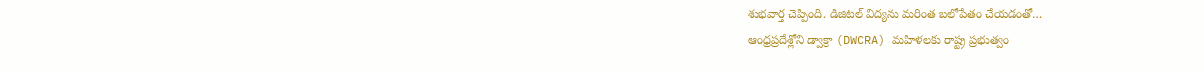శుభవార్త చెప్పింది. డిజిటల్ విద్యను మరింత బలోపేతం చేయడంతో…
ఆంధ్రప్రదేశ్లోని డ్వాక్రా (DWCRA) మహిళలకు రాష్ట్ర ప్రభుత్వం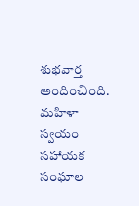శుభవార్త అందించింది. మహిళా స్వయం సహాయక సంఘాల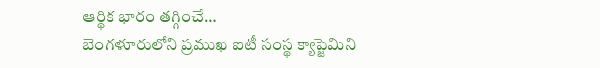ఆర్థిక భారం తగ్గించే…
బెంగళూరులోని ప్రముఖ ఐటీ సంస్థ క్యాప్జెమిని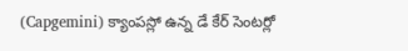(Capgemini) క్యాంపస్లో ఉన్న డే కేర్ సెంటర్లో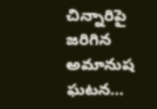చిన్నారిపై జరిగిన అమానుష ఘటన…